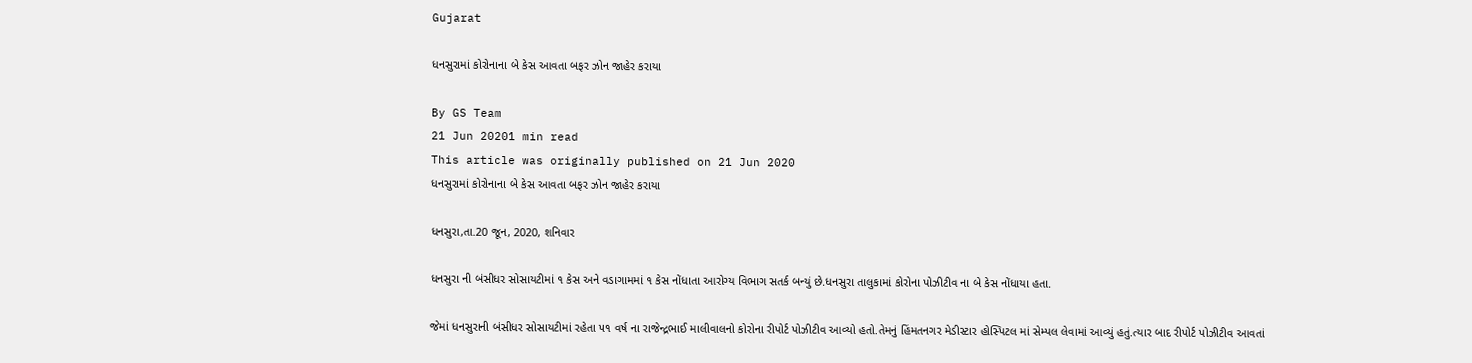Gujarat

ધનસુરામાં કોરોનાના બે કેસ આવતા બફર ઝોન જાહેર કરાયા

By GS Team
21 Jun 20201 min read
This article was originally published on 21 Jun 2020
ધનસુરામાં કોરોનાના બે કેસ આવતા બફર ઝોન જાહેર કરાયા

ધનસુરા,તા.20 જૂન, 2020, શનિવાર

ધનસુરા ની બંસીધર સોસાયટીમાં ૧ કેસ અને વડાગામમાં ૧ કેસ નોંધાતા આરોગ્ય વિભાગ સતર્ક બન્યું છે.ધનસુરા તાલુકામાં કોરોના પોઝીટીવ ના બે કેસ નોંધાયા હતા.

જેમાં ધનસુરાની બંસીધર સોસાયટીમાં રહેતા ૫૧ વર્ષ ના રાજેન્દ્રભાઈ માલીવાલનો કોરોના રીપોર્ટ પોઝીટીવ આવ્યો હતો.તેમનું હિંમતનગર મેડીસ્ટાર હોસ્પિટલ માં સેમ્પલ લેવામાં આવ્યું હતું.ત્યાર બાદ રીપોર્ટ પોઝીટીવ આવતાં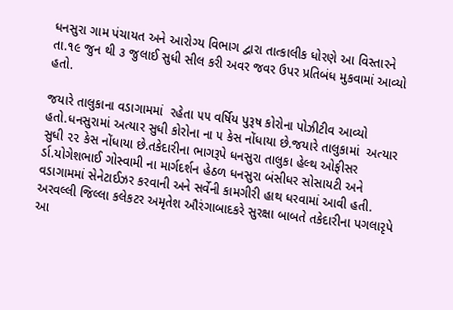ધનસુરા ગામ પંચાયત અને આરોગ્ય વિભાગ દ્વારા તાત્કાલીક ધોરણે આ વિસ્તારને તા.૧૯ જુન થી ૩ જુલાઈ સુધી સીલ કરી અવર જવર ઉપર પ્રતિબંધ મુકવામાં આવ્યો હતો.

જયારે તાલુકાના વડાગામમાં  રહેતા ૫૫ વર્ષિય પુરૂષ કોરોના પોઝીટીવ આવ્યો હતો.ધનસુરામાં અત્યાર સુધી કોરોના ના ૫ કેસ નોંધાયા છે.જયારે તાલુકામાં  અત્યાર સુધી ૨૨ કેસ નોંધાયા છે.તકેદારીના ભાગરૂપે ધનસુરા તાલુકા હેલ્થ ઓફીસર ર્ડા.યોગેશભાઈ ગોસ્વામી ના માર્ગદર્શન હેઠળ ધનસુરા બંસીધર સોસાયટી અને વડાગામમાં સેનેટાઈઝર કરવાની અને સર્વેની કામગીરી હાથ ધરવામાં આવી હતી. અરવલ્લી જિલ્લા કલેકટર અમૃતેશ ઔરંગાબાદકરે સુરક્ષા બાબતે તકેદારીના પગલારૃપે આ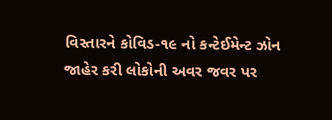વિસ્તારને કોવિડ-૧૯ નો કન્ટેઈમેન્ટ ઝોન જાહેર કરી લોકોની અવર જવર પર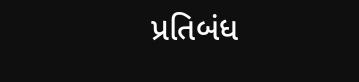પ્રતિબંધ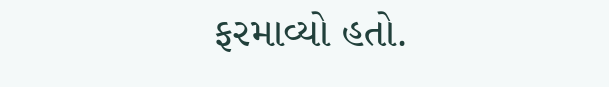ફરમાવ્યો હતો.